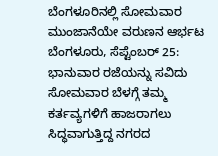ಬೆಂಗಳೂರಿನಲ್ಲಿ ಸೋಮವಾರ ಮುಂಜಾನೆಯೇ ವರುಣನ ಆರ್ಭಟ
ಬೆಂಗಳೂರು, ಸೆಪ್ಟೆಂಬರ್ 25: ಭಾನುವಾರ ರಜೆಯನ್ನು ಸವಿದು ಸೋಮವಾರ ಬೆಳಗ್ಗೆ ತಮ್ಮ ಕರ್ತವ್ಯಗಳಿಗೆ ಹಾಜರಾಗಲು ಸಿದ್ಧವಾಗುತ್ತಿದ್ದ ನಗರದ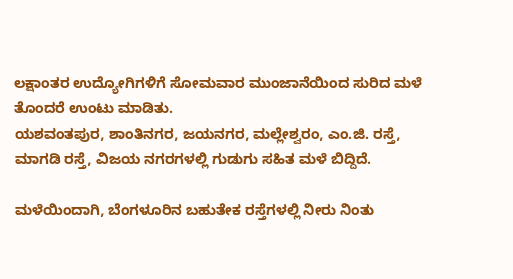ಲಕ್ಷಾಂತರ ಉದ್ಯೋಗಿಗಳಿಗೆ ಸೋಮವಾರ ಮುಂಜಾನೆಯಿಂದ ಸುರಿದ ಮಳೆ ತೊಂದರೆ ಉಂಟು ಮಾಡಿತು.
ಯಶವಂತಪುರ, ಶಾಂತಿನಗರ, ಜಯನಗರ, ಮಲ್ಲೇಶ್ವರಂ, ಎಂ.ಜಿ. ರಸ್ತೆ, ಮಾಗಡಿ ರಸ್ತೆ, ವಿಜಯ ನಗರಗಳಲ್ಲಿ ಗುಡುಗು ಸಹಿತ ಮಳೆ ಬಿದ್ದಿದೆ.

ಮಳೆಯಿಂದಾಗಿ, ಬೆಂಗಳೂರಿನ ಬಹುತೇಕ ರಸ್ತೆಗಳಲ್ಲಿ ನೀರು ನಿಂತು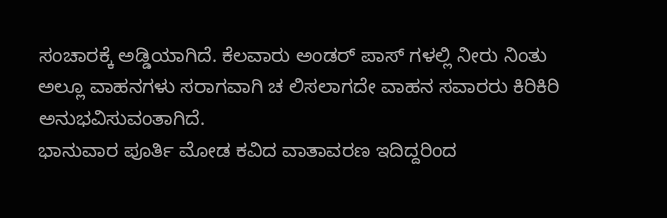ಸಂಚಾರಕ್ಕೆ ಅಡ್ಡಿಯಾಗಿದೆ. ಕೆಲವಾರು ಅಂಡರ್ ಪಾಸ್ ಗಳಲ್ಲಿ ನೀರು ನಿಂತು ಅಲ್ಲೂ ವಾಹನಗಳು ಸರಾಗವಾಗಿ ಚ ಲಿಸಲಾಗದೇ ವಾಹನ ಸವಾರರು ಕಿರಿಕಿರಿ ಅನುಭವಿಸುವಂತಾಗಿದೆ.
ಭಾನುವಾರ ಪೂರ್ತಿ ಮೋಡ ಕವಿದ ವಾತಾವರಣ ಇದಿದ್ದರಿಂದ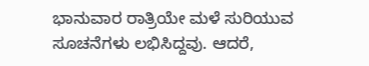ಭಾನುವಾರ ರಾತ್ರಿಯೇ ಮಳೆ ಸುರಿಯುವ ಸೂಚನೆಗಳು ಲಭಿಸಿದ್ದವು. ಆದರೆ,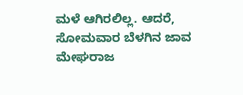ಮಳೆ ಆಗಿರಲಿಲ್ಲ. ಆದರೆ, ಸೋಮವಾರ ಬೆಳಗಿನ ಜಾವ ಮೇಘರಾಜ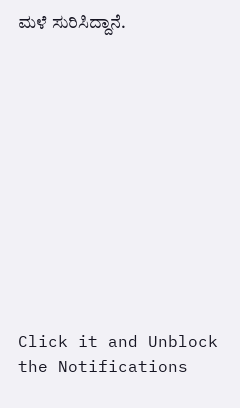ಮಳೆ ಸುರಿಸಿದ್ದಾನೆ.












Click it and Unblock the Notifications